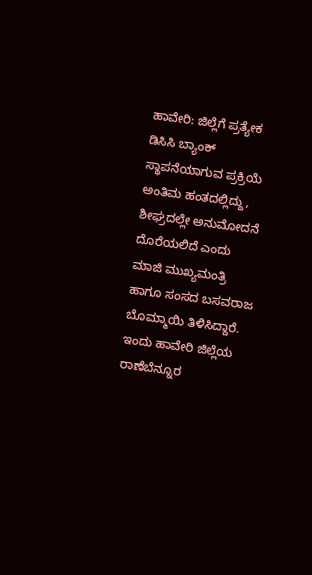ಹಾವೇರಿ: ಜಿಲ್ಲೆಗೆ ಪ್ರತ್ಯೇಕ ಡಿಸಿಸಿ ಬ್ಯಾಂಕ್ ಸ್ಥಾಪನೆಯಾಗುವ ಪ್ರಕ್ರಿಯೆ ಅಂತಿಮ ಹಂತದಲ್ಲಿದ್ದು, ಶೀಘ್ರದಲ್ಲೇ ಅನುಮೋದನೆ ದೊರೆಯಲಿದೆ ಎಂದು ಮಾಜಿ ಮುಖ್ಯಮಂತ್ರಿ ಹಾಗೂ ಸಂಸದ ಬಸವರಾಜ ಬೊಮ್ಮಾಯಿ ತಿಳಿಸಿದ್ದಾರೆ.
ಇಂದು ಹಾವೇರಿ ಜಿಲ್ಲೆಯ ರಾಣೆಬೆನ್ನೂರ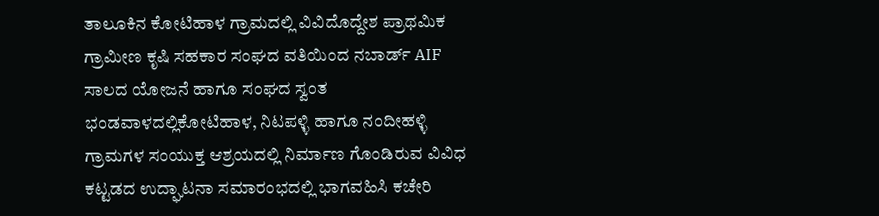ತಾಲೂಕಿನ ಕೋಟಿಹಾಳ ಗ್ರಾಮದಲ್ಲಿ ವಿವಿದೊದ್ದೇಶ ಪ್ರಾಥಮಿಕ ಗ್ರಾಮೀಣ ಕೃಷಿ ಸಹಕಾರ ಸಂಘದ ವತಿಯಿಂದ ನಬಾರ್ಡ್ AIF ಸಾಲದ ಯೋಜನೆ ಹಾಗೂ ಸಂಘದ ಸ್ವಂತ ಭಂಡವಾಳದಲ್ಲಿಕೋಟಿಹಾಳ, ನಿಟಪಳ್ಳಿ ಹಾಗೂ ನಂದೀಹಳ್ಳಿ ಗ್ರಾಮಗಳ ಸಂಯುಕ್ತ ಆಶ್ರಯದಲ್ಲಿ ನಿರ್ಮಾಣ ಗೊಂಡಿರುವ ವಿವಿಧ ಕಟ್ಟಡದ ಉದ್ಘಾಟನಾ ಸಮಾರಂಭದಲ್ಲಿ ಭಾಗವಹಿಸಿ ಕಚೇರಿ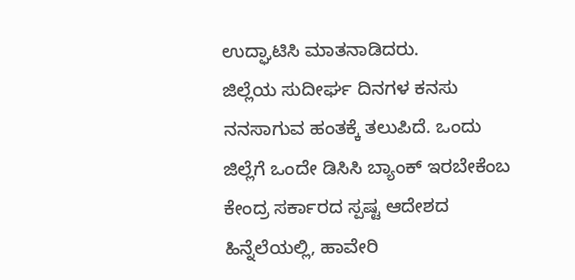ಉದ್ಘಾಟಿಸಿ ಮಾತನಾಡಿದರು.
ಜಿಲ್ಲೆಯ ಸುದೀರ್ಘ ದಿನಗಳ ಕನಸು ನನಸಾಗುವ ಹಂತಕ್ಕೆ ತಲುಪಿದೆ. ಒಂದು ಜಿಲ್ಲೆಗೆ ಒಂದೇ ಡಿಸಿಸಿ ಬ್ಯಾಂಕ್ ಇರಬೇಕೆಂಬ ಕೇಂದ್ರ ಸರ್ಕಾರದ ಸ್ಪಷ್ಟ ಆದೇಶದ ಹಿನ್ನೆಲೆಯಲ್ಲಿ, ಹಾವೇರಿ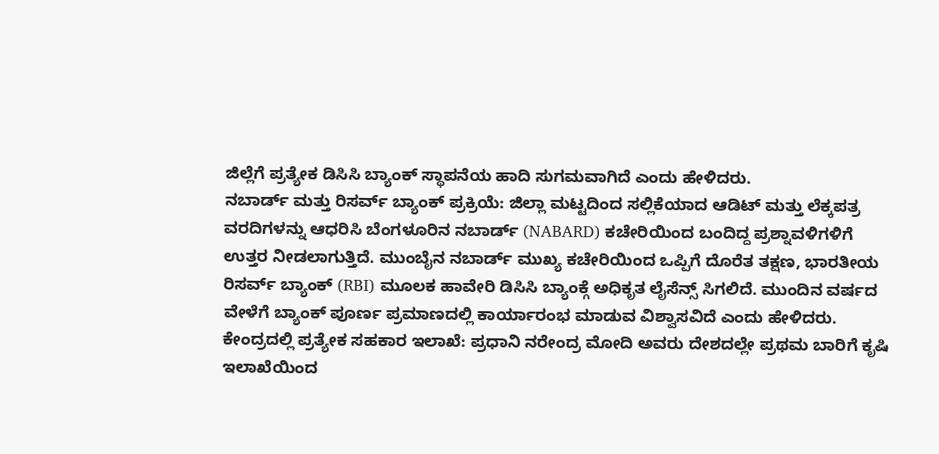ಜಿಲ್ಲೆಗೆ ಪ್ರತ್ಯೇಕ ಡಿಸಿಸಿ ಬ್ಯಾಂಕ್ ಸ್ಥಾಪನೆಯ ಹಾದಿ ಸುಗಮವಾಗಿದೆ ಎಂದು ಹೇಳಿದರು.
ನಬಾರ್ಡ್ ಮತ್ತು ರಿಸರ್ವ್ ಬ್ಯಾಂಕ್ ಪ್ರಕ್ರಿಯೆ: ಜಿಲ್ಲಾ ಮಟ್ಟದಿಂದ ಸಲ್ಲಿಕೆಯಾದ ಆಡಿಟ್ ಮತ್ತು ಲೆಕ್ಕಪತ್ರ ವರದಿಗಳನ್ನು ಆಧರಿಸಿ ಬೆಂಗಳೂರಿನ ನಬಾರ್ಡ್ (NABARD) ಕಚೇರಿಯಿಂದ ಬಂದಿದ್ದ ಪ್ರಶ್ನಾವಳಿಗಳಿಗೆ ಉತ್ತರ ನೀಡಲಾಗುತ್ತಿದೆ. ಮುಂಬೈನ ನಬಾರ್ಡ್ ಮುಖ್ಯ ಕಚೇರಿಯಿಂದ ಒಪ್ಪಿಗೆ ದೊರೆತ ತಕ್ಷಣ, ಭಾರತೀಯ ರಿಸರ್ವ್ ಬ್ಯಾಂಕ್ (RBI) ಮೂಲಕ ಹಾವೇರಿ ಡಿಸಿಸಿ ಬ್ಯಾಂಕ್ಗೆ ಅಧಿಕೃತ ಲೈಸೆನ್ಸ್ ಸಿಗಲಿದೆ. ಮುಂದಿನ ವರ್ಷದ ವೇಳೆಗೆ ಬ್ಯಾಂಕ್ ಪೂರ್ಣ ಪ್ರಮಾಣದಲ್ಲಿ ಕಾರ್ಯಾರಂಭ ಮಾಡುವ ವಿಶ್ವಾಸವಿದೆ ಎಂದು ಹೇಳಿದರು.
ಕೇಂದ್ರದಲ್ಲಿ ಪ್ರತ್ಯೇಕ ಸಹಕಾರ ಇಲಾಖೆ: ಪ್ರಧಾನಿ ನರೇಂದ್ರ ಮೋದಿ ಅವರು ದೇಶದಲ್ಲೇ ಪ್ರಥಮ ಬಾರಿಗೆ ಕೃಷಿ ಇಲಾಖೆಯಿಂದ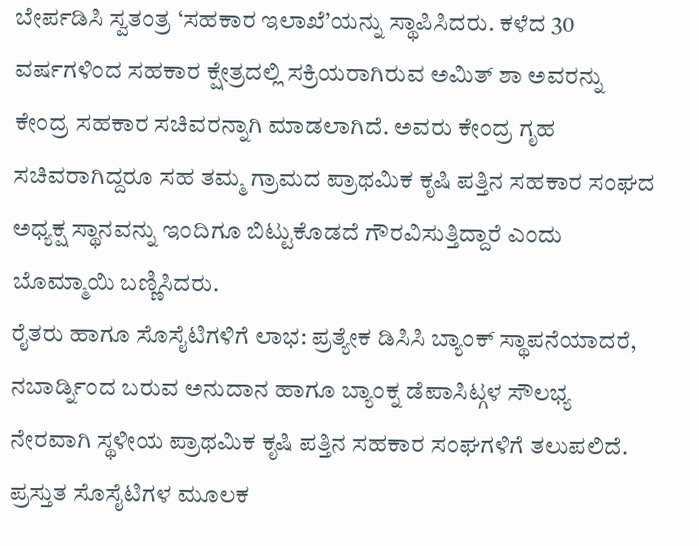ಬೇರ್ಪಡಿಸಿ ಸ್ವತಂತ್ರ ‘ಸಹಕಾರ ಇಲಾಖೆ’ಯನ್ನು ಸ್ಥಾಪಿಸಿದರು. ಕಳೆದ 30 ವರ್ಷಗಳಿಂದ ಸಹಕಾರ ಕ್ಷೇತ್ರದಲ್ಲಿ ಸಕ್ರಿಯರಾಗಿರುವ ಅಮಿತ್ ಶಾ ಅವರನ್ನು ಕೇಂದ್ರ ಸಹಕಾರ ಸಚಿವರನ್ನಾಗಿ ಮಾಡಲಾಗಿದೆ. ಅವರು ಕೇಂದ್ರ ಗೃಹ ಸಚಿವರಾಗಿದ್ದರೂ ಸಹ ತಮ್ಮ ಗ್ರಾಮದ ಪ್ರಾಥಮಿಕ ಕೃಷಿ ಪತ್ತಿನ ಸಹಕಾರ ಸಂಘದ ಅಧ್ಯಕ್ಷ ಸ್ಥಾನವನ್ನು ಇಂದಿಗೂ ಬಿಟ್ಟುಕೊಡದೆ ಗೌರವಿಸುತ್ತಿದ್ದಾರೆ ಎಂದು ಬೊಮ್ಮಾಯಿ ಬಣ್ಣಿಸಿದರು.
ರೈತರು ಹಾಗೂ ಸೊಸೈಟಿಗಳಿಗೆ ಲಾಭ: ಪ್ರತ್ಯೇಕ ಡಿಸಿಸಿ ಬ್ಯಾಂಕ್ ಸ್ಥಾಪನೆಯಾದರೆ, ನಬಾರ್ಡ್ನಿಂದ ಬರುವ ಅನುದಾನ ಹಾಗೂ ಬ್ಯಾಂಕ್ನ ಡೆಪಾಸಿಟ್ಗಳ ಸೌಲಭ್ಯ ನೇರವಾಗಿ ಸ್ಥಳೀಯ ಪ್ರಾಥಮಿಕ ಕೃಷಿ ಪತ್ತಿನ ಸಹಕಾರ ಸಂಘಗಳಿಗೆ ತಲುಪಲಿದೆ. ಪ್ರಸ್ತುತ ಸೊಸೈಟಿಗಳ ಮೂಲಕ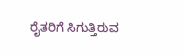ರೈತರಿಗೆ ಸಿಗುತ್ತಿರುವ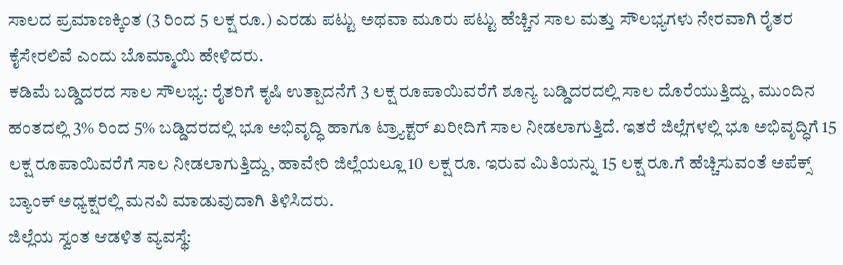ಸಾಲದ ಪ್ರಮಾಣಕ್ಕಿಂತ (3 ರಿಂದ 5 ಲಕ್ಷ ರೂ.) ಎರಡು ಪಟ್ಟು ಅಥವಾ ಮೂರು ಪಟ್ಟು ಹೆಚ್ಚಿನ ಸಾಲ ಮತ್ತು ಸೌಲಭ್ಯಗಳು ನೇರವಾಗಿ ರೈತರ ಕೈಸೇರಲಿವೆ ಎಂದು ಬೊಮ್ಮಾಯಿ ಹೇಳಿದರು.
ಕಡಿಮೆ ಬಡ್ಡಿದರದ ಸಾಲ ಸೌಲಭ್ಯ: ರೈತರಿಗೆ ಕೃಷಿ ಉತ್ಪಾದನೆಗೆ 3 ಲಕ್ಷ ರೂಪಾಯಿವರೆಗೆ ಶೂನ್ಯ ಬಡ್ಡಿದರದಲ್ಲಿ ಸಾಲ ದೊರೆಯುತ್ತಿದ್ದು, ಮುಂದಿನ ಹಂತದಲ್ಲಿ 3% ರಿಂದ 5% ಬಡ್ಡಿದರದಲ್ಲಿ ಭೂ ಅಭಿವೃದ್ಧಿ ಹಾಗೂ ಟ್ರ್ಯಾಕ್ಟರ್ ಖರೀದಿಗೆ ಸಾಲ ನೀಡಲಾಗುತ್ತಿದೆ. ಇತರೆ ಜಿಲ್ಲೆಗಳಲ್ಲಿ ಭೂ ಅಭಿವೃದ್ಧಿಗೆ 15 ಲಕ್ಷ ರೂಪಾಯಿವರೆಗೆ ಸಾಲ ನೀಡಲಾಗುತ್ತಿದ್ದು, ಹಾವೇರಿ ಜಿಲ್ಲೆಯಲ್ಲೂ 10 ಲಕ್ಷ ರೂ. ಇರುವ ಮಿತಿಯನ್ನು 15 ಲಕ್ಷ ರೂ.ಗೆ ಹೆಚ್ಚಿಸುವಂತೆ ಅಪೆಕ್ಸ್ ಬ್ಯಾಂಕ್ ಅಧ್ಯಕ್ಷರಲ್ಲಿ ಮನವಿ ಮಾಡುವುದಾಗಿ ತಿಳಿಸಿದರು.
ಜಿಲ್ಲೆಯ ಸ್ವಂತ ಆಡಳಿತ ವ್ಯವಸ್ಥೆ: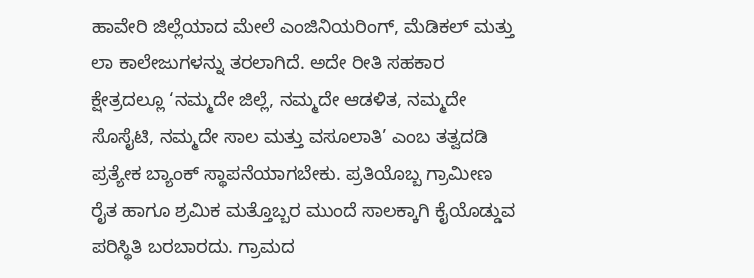ಹಾವೇರಿ ಜಿಲ್ಲೆಯಾದ ಮೇಲೆ ಎಂಜಿನಿಯರಿಂಗ್, ಮೆಡಿಕಲ್ ಮತ್ತು ಲಾ ಕಾಲೇಜುಗಳನ್ನು ತರಲಾಗಿದೆ. ಅದೇ ರೀತಿ ಸಹಕಾರ ಕ್ಷೇತ್ರದಲ್ಲೂ ‘ನಮ್ಮದೇ ಜಿಲ್ಲೆ, ನಮ್ಮದೇ ಆಡಳಿತ, ನಮ್ಮದೇ ಸೊಸೈಟಿ, ನಮ್ಮದೇ ಸಾಲ ಮತ್ತು ವಸೂಲಾತಿ’ ಎಂಬ ತತ್ವದಡಿ ಪ್ರತ್ಯೇಕ ಬ್ಯಾಂಕ್ ಸ್ಥಾಪನೆಯಾಗಬೇಕು. ಪ್ರತಿಯೊಬ್ಬ ಗ್ರಾಮೀಣ ರೈತ ಹಾಗೂ ಶ್ರಮಿಕ ಮತ್ತೊಬ್ಬರ ಮುಂದೆ ಸಾಲಕ್ಕಾಗಿ ಕೈಯೊಡ್ಡುವ ಪರಿಸ್ಥಿತಿ ಬರಬಾರದು. ಗ್ರಾಮದ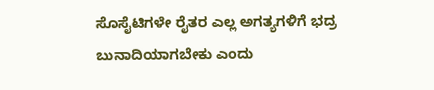ಸೊಸೈಟಿಗಳೇ ರೈತರ ಎಲ್ಲ ಅಗತ್ಯಗಳಿಗೆ ಭದ್ರ ಬುನಾದಿಯಾಗಬೇಕು ಎಂದು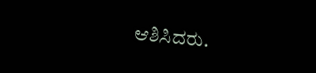ಆಶಿಸಿದರು.